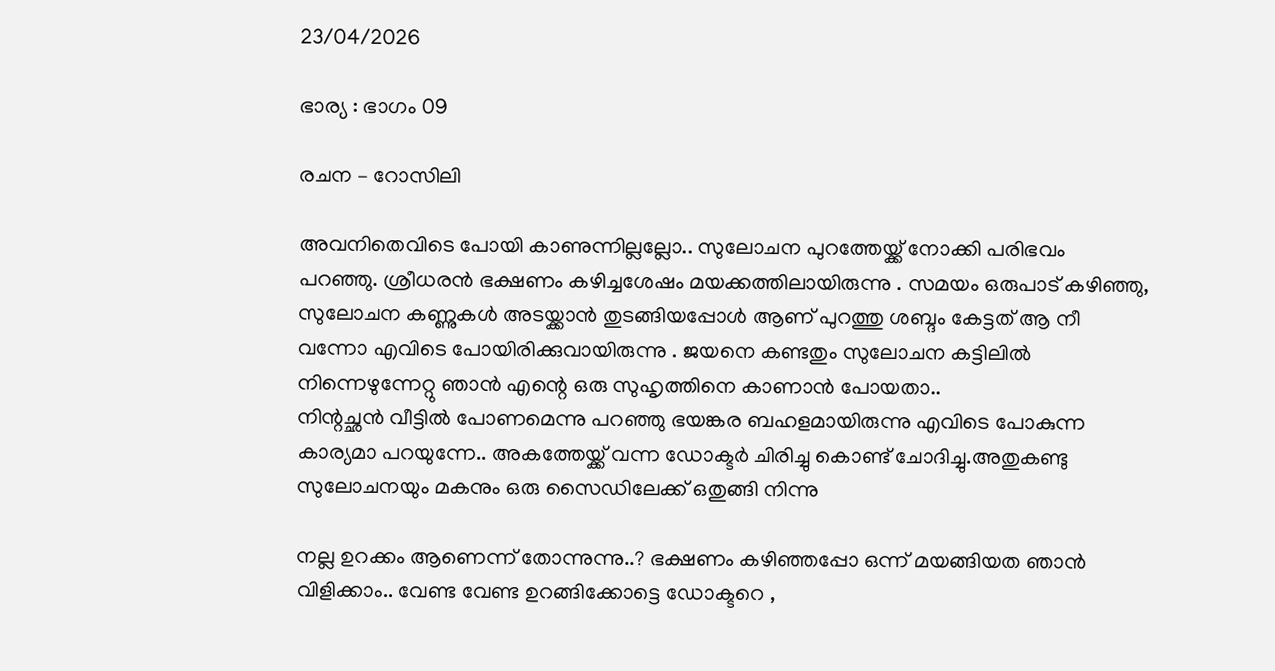23/04/2026

ഭാര്യ : ഭാഗം 09

രചന – റോസിലി

അവനിതെവിടെ പോയി കാണുന്നില്ലല്ലോ.. സുലോചന പുറത്തേയ്ക്ക് നോക്കി പരിഭവം പറഞ്ഞു. ശ്രീധരൻ ഭക്ഷണം കഴിച്ചശേഷം മയക്കത്തിലായിരുന്നു . സമയം ഒരുപാട് കഴിഞ്ഞു, സുലോചന കണ്ണുകൾ അടയ്ക്കാൻ തുടങ്ങിയപ്പോൾ ആണ് പുറത്തു ശബ്ദം കേട്ടത് ആ നീ വന്നോ എവിടെ പോയിരിക്കുവായിരുന്നു . ജയനെ കണ്ടതും സുലോചന കട്ടിലിൽ നിന്നെഴുന്നേറ്റു ഞാൻ എന്റെ ഒരു സുഹൃത്തിനെ കാണാൻ പോയതാ..
നിന്റച്ഛൻ വീട്ടിൽ പോണമെന്നു പറഞ്ഞു ഭയങ്കര ബഹളമായിരുന്നു എവിടെ പോകുന്ന കാര്യമാ പറയുന്നേ.. അകത്തേയ്ക്ക് വന്ന ഡോക്ടർ ചിരിച്ചു കൊണ്ട് ചോദിച്ചു.അതുകണ്ടു സുലോചനയും മകനും ഒരു സൈഡിലേക്ക് ഒതുങ്ങി നിന്നു

നല്ല ഉറക്കം ആണെന്ന് തോന്നുന്നു..? ഭക്ഷണം കഴിഞ്ഞപ്പോ ഒന്ന് മയങ്ങിയത ഞാൻ വിളിക്കാം.. വേണ്ട വേണ്ട ഉറങ്ങിക്കോട്ടെ ഡോക്ടറെ ,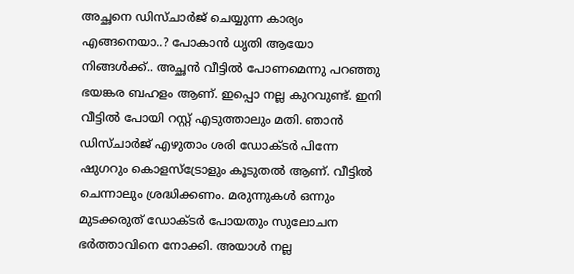അച്ഛനെ ഡിസ്ചാർജ് ചെയ്യുന്ന കാര്യം എങ്ങനെയാ..? പോകാൻ ധൃതി ആയോ നിങ്ങൾക്ക്.. അച്ഛൻ വീട്ടിൽ പോണമെന്നു പറഞ്ഞു ഭയങ്കര ബഹളം ആണ്. ഇപ്പൊ നല്ല കുറവുണ്ട്. ഇനി വീട്ടിൽ പോയി റസ്റ്റ് എടുത്താലും മതി. ഞാൻ ഡിസ്ചാർജ് എഴുതാം ശരി ഡോക്ടർ പിന്നേ ഷുഗറും കൊളസ്ട്രോളും കൂടുതൽ ആണ്. വീട്ടിൽ ചെന്നാലും ശ്രദ്ധിക്കണം. മരുന്നുകൾ ഒന്നും മുടക്കരുത് ഡോക്ടർ പോയതും സുലോചന ഭർത്താവിനെ നോക്കി. അയാൾ നല്ല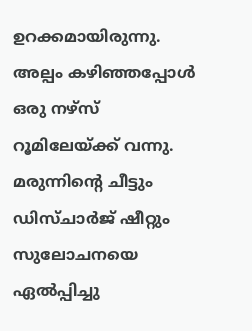ഉറക്കമായിരുന്നു. അല്പം കഴിഞ്ഞപ്പോൾ ഒരു നഴ്സ് റൂമിലേയ്ക്ക് വന്നു. മരുന്നിന്റെ ചീട്ടും ഡിസ്ചാർജ് ഷീറ്റും സുലോചനയെ ഏൽപ്പിച്ചു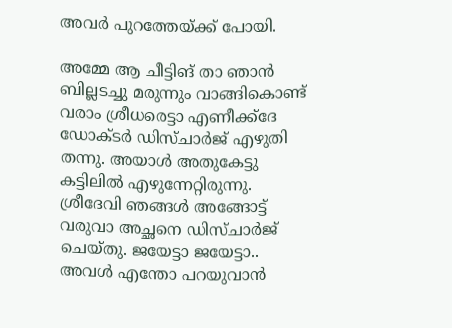അവർ പുറത്തേയ്ക്ക് പോയി.

അമ്മേ ആ ചീട്ടിങ് താ ഞാൻ ബില്ലടച്ചു മരുന്നും വാങ്ങികൊണ്ട് വരാം ശ്രീധരെട്ടാ എണീക്ക്ദേ ഡോക്ടർ ഡിസ്ചാർജ് എഴുതി തന്നു. അയാൾ അതുകേട്ടു കട്ടിലിൽ എഴുന്നേറ്റിരുന്നു. ശ്രീദേവി ഞങ്ങൾ അങ്ങോട്ട്‌ വരുവാ അച്ഛനെ ഡിസ്ചാർജ് ചെയ്തു. ജയേട്ടാ ജയേട്ടാ..
അവൾ എന്തോ പറയുവാൻ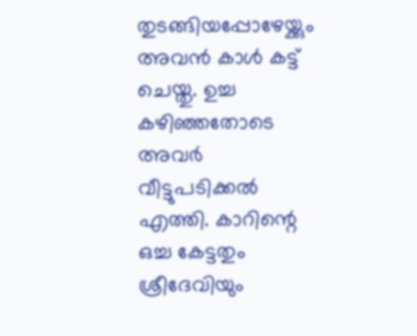തുടങ്ങിയപ്പോഴേയ്ക്കും അവൻ കാൾ കട്ട് ചെയ്തു. ഉച്ച കഴിഞ്ഞതോടെ അവർ വീട്ടുപടിക്കൽ എത്തി. കാറിന്റെ ഒച്ച കേട്ടതും ശ്രീദേവിയും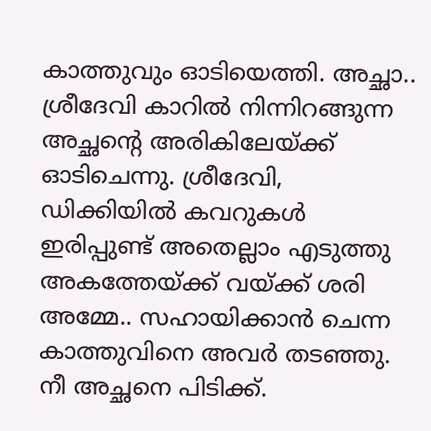കാത്തുവും ഓടിയെത്തി. അച്ഛാ.. ശ്രീദേവി കാറിൽ നിന്നിറങ്ങുന്ന അച്ഛന്റെ അരികിലേയ്ക്ക് ഓടിചെന്നു. ശ്രീദേവി, ഡിക്കിയിൽ കവറുകൾ ഇരിപ്പുണ്ട് അതെല്ലാം എടുത്തു അകത്തേയ്ക്ക് വയ്ക്ക് ശരി അമ്മേ.. സഹായിക്കാൻ ചെന്ന കാത്തുവിനെ അവർ തടഞ്ഞു. നീ അച്ഛനെ പിടിക്ക്.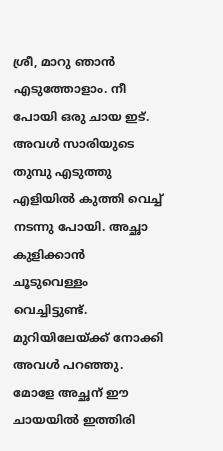ശ്രീ, മാറു ഞാൻ എടുത്തോളാം. നീ പോയി ഒരു ചായ ഇട്. അവൾ സാരിയുടെ തുമ്പു എടുത്തു എളിയിൽ കുത്തി വെച്ച് നടന്നു പോയി. അച്ഛാ കുളിക്കാൻ ചൂടുവെള്ളം വെച്ചിട്ടുണ്ട്. മുറിയിലേയ്ക്ക് നോക്കി അവൾ പറഞ്ഞു. മോളേ അച്ഛന് ഈ ചായയിൽ ഇത്തിരി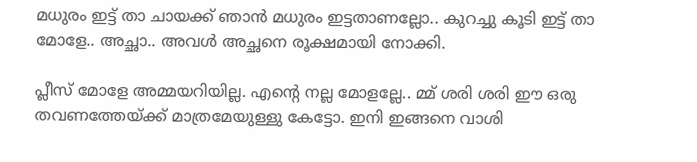മധുരം ഇട്ട് താ ചായക്ക് ഞാൻ മധുരം ഇട്ടതാണല്ലോ.. കുറച്ചു കൂടി ഇട്ട് താ മോളേ.. അച്ഛാ.. അവൾ അച്ഛനെ രൂക്ഷമായി നോക്കി.

പ്ലീസ് മോളേ അമ്മയറിയില്ല. എന്റെ നല്ല മോളല്ലേ.. മ്മ് ശരി ശരി ഈ ഒരു തവണത്തേയ്ക്ക് മാത്രമേയുള്ളു കേട്ടോ. ഇനി ഇങ്ങനെ വാശി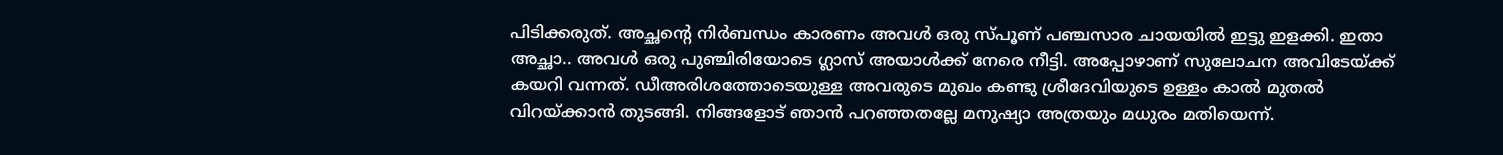പിടിക്കരുത്. അച്ഛന്റെ നിർബന്ധം കാരണം അവൾ ഒരു സ്പൂണ് പഞ്ചസാര ചായയിൽ ഇട്ടു ഇളക്കി. ഇതാ അച്ഛാ.. അവൾ ഒരു പുഞ്ചിരിയോടെ ഗ്ലാസ്‌ അയാൾക്ക് നേരെ നീട്ടി. അപ്പോഴാണ് സുലോചന അവിടേയ്ക്ക് കയറി വന്നത്. ഡീഅരിശത്തോടെയുള്ള അവരുടെ മുഖം കണ്ടു ശ്രീദേവിയുടെ ഉള്ളം കാൽ മുതൽ വിറയ്ക്കാൻ തുടങ്ങി. നിങ്ങളോട് ഞാൻ പറഞ്ഞതല്ലേ മനുഷ്യാ അത്രയും മധുരം മതിയെന്ന്.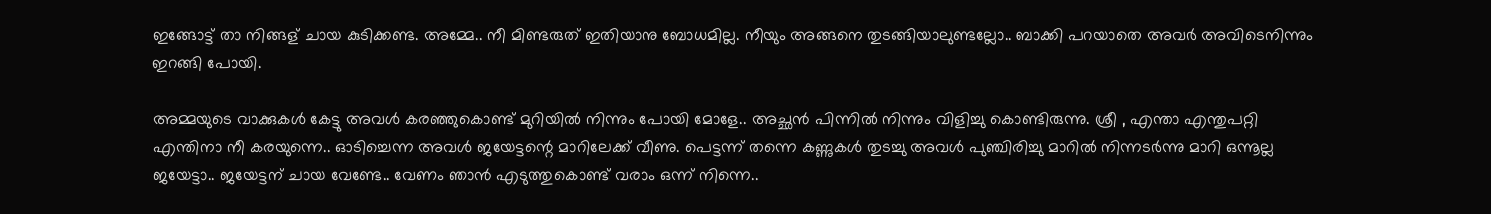ഇങ്ങോട്ട് താ നിങ്ങള് ചായ കുടിക്കണ്ട. അമ്മേ.. നീ മിണ്ടരുത് ഇതിയാനു ബോധമില്ല. നീയും അങ്ങനെ തുടങ്ങിയാലുണ്ടല്ലോ.. ബാക്കി പറയാതെ അവർ അവിടെനിന്നും ഇറങ്ങി പോയി.

അമ്മയുടെ വാക്കുകൾ കേട്ടു അവൾ കരഞ്ഞുകൊണ്ട് മുറിയിൽ നിന്നും പോയി മോളേ.. അച്ഛൻ പിന്നിൽ നിന്നും വിളിച്ചു കൊണ്ടിരുന്നു. ശ്രീ , എന്താ എന്തുപറ്റി എന്തിനാ നീ കരയുന്നെ.. ഓടിച്ചെന്ന അവൾ ജയേട്ടന്റെ മാറിലേക്ക് വീണു. പെട്ടന്ന് തന്നെ കണ്ണുകൾ തുടച്ചു അവൾ പുഞ്ചിരിച്ചു മാറിൽ നിന്നടർന്നു മാറി ഒന്നൂല്ല ജയേട്ടാ.. ജയേട്ടന് ചായ വേണ്ടേ.. വേണം ഞാൻ എടുത്തുകൊണ്ട് വരാം ഒന്ന് നിന്നെ..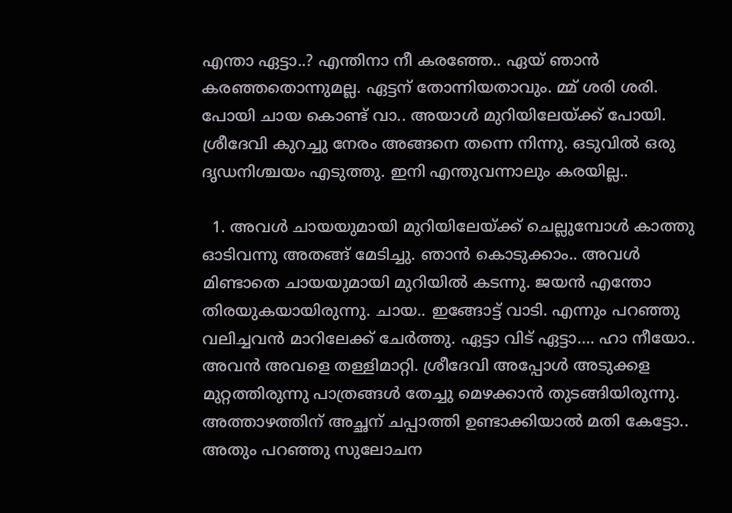എന്താ ഏട്ടാ..? എന്തിനാ നീ കരഞ്ഞേ.. ഏയ് ഞാൻ കരഞ്ഞതൊന്നുമല്ല. ഏട്ടന് തോന്നിയതാവും. മ്മ് ശരി ശരി. പോയി ചായ കൊണ്ട് വാ.. അയാൾ മുറിയിലേയ്ക്ക് പോയി. ശ്രീദേവി കുറച്ചു നേരം അങ്ങനെ തന്നെ നിന്നു. ഒടുവിൽ ഒരു ദൃഡനിശ്ചയം എടുത്തു. ഇനി എന്തുവന്നാലും കരയില്ല..

  1. അവൾ ചായയുമായി മുറിയിലേയ്ക്ക് ചെല്ലുമ്പോൾ കാത്തു ഓടിവന്നു അതങ്ങ് മേടിച്ചു. ഞാൻ കൊടുക്കാം.. അവൾ മിണ്ടാതെ ചായയുമായി മുറിയിൽ കടന്നു. ജയൻ എന്തോ തിരയുകയായിരുന്നു. ചായ.. ഇങ്ങോട്ട് വാടി. എന്നും പറഞ്ഞു വലിച്ചവൻ മാറിലേക്ക് ചേർത്തു. ഏട്ടാ വിട് ഏട്ടാ…. ഹാ നീയോ.. അവൻ അവളെ തള്ളിമാറ്റി. ശ്രീദേവി അപ്പോൾ അടുക്കള മുറ്റത്തിരുന്നു പാത്രങ്ങൾ തേച്ചു മെഴക്കാൻ തുടങ്ങിയിരുന്നു. അത്താഴത്തിന് അച്ഛന് ചപ്പാത്തി ഉണ്ടാക്കിയാൽ മതി കേട്ടോ.. അതും പറഞ്ഞു സുലോചന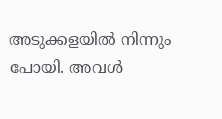അടുക്കളയിൽ നിന്നും പോയി. അവൾ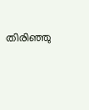തിരിഞ്ഞു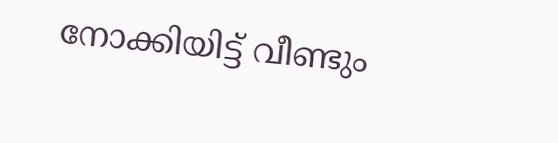നോക്കിയിട്ട് വീണ്ടും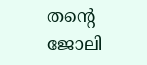തന്റെ ജോലി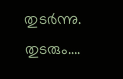തുടർന്നു. തുടരും….